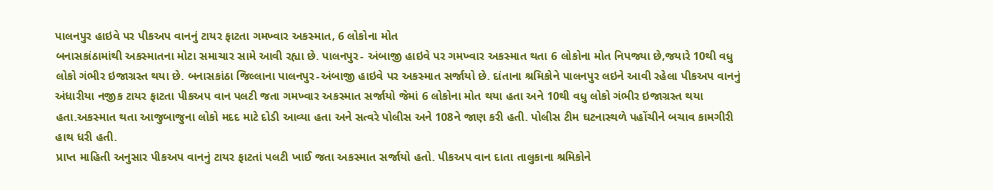પાલનપુર હાઇવે પર પીકઅપ વાનનું ટાયર ફાટતા ગમખ્વાર અકસ્માત, 6 લોકોના મોત
બનાસકાંઠામાંથી અકસ્માતના મોટા સમાચાર સામે આવી રહ્યા છે. પાલનપુર- અંબાજી હાઇવે પર ગમખ્વાર અકસ્માત થતા 6 લોકોના મોત નિપજ્યા છે,જયારે 10થી વધુ લોકો ગંભીર ઇજાગ્રસ્ત થયા છે. બનાસકાંઠા જિલ્લાના પાલનપુર-અંબાજી હાઇવે પર અકસ્માત સર્જાયો છે. દાંતાના શ્રમિકોને પાલનપુર લઇને આવી રહેલા પીકઅપ વાનનું અંધારીયા નજીક ટાયર ફાટતા પીકઅપ વાન પલટી જતા ગમખ્વાર અકસ્માત સર્જાયો જેમાં 6 લોકોના મોત થયા હતા અને 10થી વધુ લોકો ગંભીર ઇજાગ્રસ્ત થયા હતા.અકસ્માત થતા આજુબાજુના લોકો મદદ માટે દોડી આવ્યા હતા અને સત્વરે પોલીસ અને 108ને જાણ કરી હતી. પોલીસ ટીમ ઘટનાસ્થળે પહોંચીને બચાવ કામગીરી હાથ ધરી હતી.
પ્રાપ્ત માહિતી અનુસાર પીકઅપ વાનનું ટાયર ફાટતાં પલટી ખાઈ જતા અકસ્માત સર્જાયો હતો. પીકઅપ વાન દાતા તાલુકાના શ્રમિકોને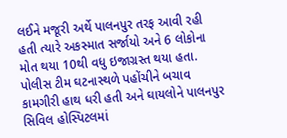લઈને મજૂરી અર્થે પાલનપુર તરફ આવી રહી હતી ત્યારે અકસ્માત સર્જાયો અને 6 લોકોના મોત થયા 10થી વધુ ઇજાગ્રસ્ત થયા હતા. પોલીસ ટીમ ઘટનાસ્થળે પહોંચીને બચાવ કામગીરી હાથ ધરી હતી અને ઘાયલોને પાલનપુર સિવિલ હોસ્પિટલમાં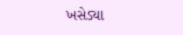ખસેડ્યા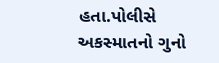હતા.પોલીસે અકસ્માતનો ગુનો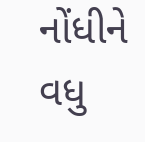નોંધીને વધુ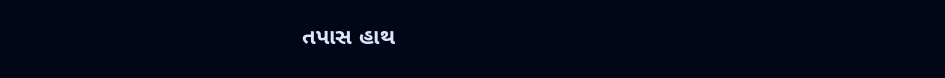તપાસ હાથ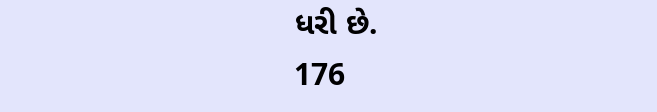ધરી છે.
176